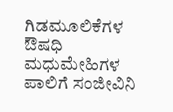ಗಿಡಮೂಲಿಕೆಗಳ ಔಷಧಿ ಮಧುಮೇಹಿಗಳ ಪಾಲಿಗೆ ಸಂಜೀವಿನಿ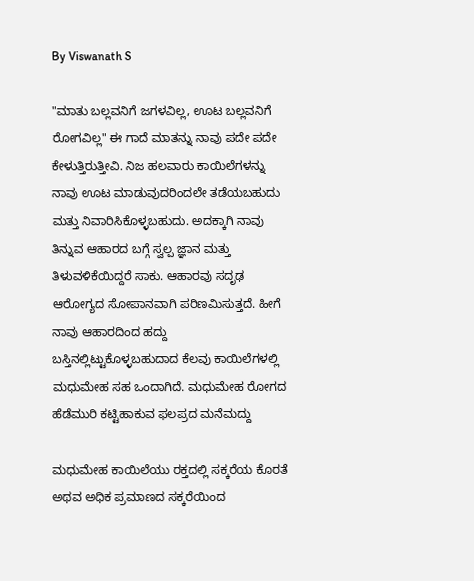By Viswanath S

"ಮಾತು ಬಲ್ಲವನಿಗೆ ಜಗಳವಿಲ್ಲ, ಊಟ ಬಲ್ಲವನಿಗೆ ರೋಗವಿಲ್ಲ" ಈ ಗಾದೆ ಮಾತನ್ನು ನಾವು ಪದೇ ಪದೇ ಕೇಳುತ್ತಿರುತ್ತೀವಿ. ನಿಜ ಹಲವಾರು ಕಾಯಿಲೆಗಳನ್ನು ನಾವು ಊಟ ಮಾಡುವುದರಿಂದಲೇ ತಡೆಯಬಹುದು ಮತ್ತು ನಿವಾರಿಸಿಕೊಳ್ಳಬಹುದು. ಅದಕ್ಕಾಗಿ ನಾವು ತಿನ್ನುವ ಆಹಾರದ ಬಗ್ಗೆ ಸ್ವಲ್ಪ ಜ್ಞಾನ ಮತ್ತು ತಿಳುವಳಿಕೆಯಿದ್ದರೆ ಸಾಕು. ಆಹಾರವು ಸದೃಢ ಆರೋಗ್ಯದ ಸೋಪಾನವಾಗಿ ಪರಿಣಮಿಸುತ್ತದೆ. ಹೀಗೆ ನಾವು ಆಹಾರದಿಂದ ಹದ್ದು ಬಸ್ತಿನಲ್ಲಿಟ್ಟುಕೊಳ್ಳಬಹುದಾದ ಕೆಲವು ಕಾಯಿಲೆಗಳಲ್ಲಿ ಮಧುಮೇಹ ಸಹ ಒಂದಾಗಿದೆ. ಮಧುಮೇಹ ರೋಗದ ಹೆಡೆಮುರಿ ಕಟ್ಟಿಹಾಕುವ ಫಲಪ್ರದ ಮನೆಮದ್ದು

ಮಧುಮೇಹ ಕಾಯಿಲೆಯು ರಕ್ತದಲ್ಲಿ ಸಕ್ಕರೆಯ ಕೊರತೆ ಅಥವ ಅಧಿಕ ಪ್ರಮಾಣದ ಸಕ್ಕರೆಯಿಂದ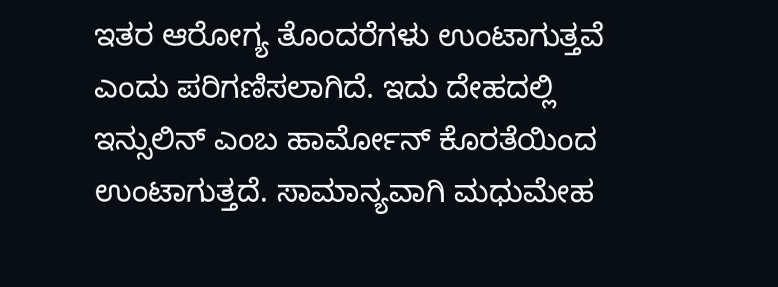ಇತರ ಆರೋಗ್ಯ ತೊಂದರೆಗಳು ಉಂಟಾಗುತ್ತವೆ ಎಂದು ಪರಿಗಣಿಸಲಾಗಿದೆ. ಇದು ದೇಹದಲ್ಲಿ ಇನ್ಸುಲಿನ್ ಎಂಬ ಹಾರ್ಮೋನ್ ಕೊರತೆಯಿಂದ ಉಂಟಾಗುತ್ತದೆ. ಸಾಮಾನ್ಯವಾಗಿ ಮಧುಮೇಹ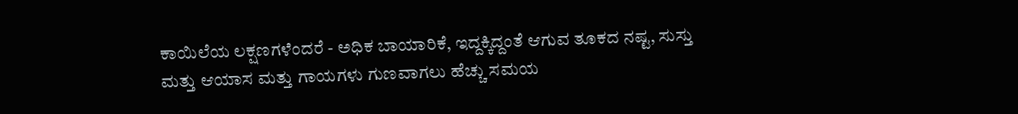ಕಾಯಿಲೆಯ ಲಕ್ಷಣಗಳೆಂದರೆ - ಅಧಿಕ ಬಾಯಾರಿಕೆ, ಇದ್ದಕ್ಕಿದ್ದಂತೆ ಆಗುವ ತೂಕದ ನಷ್ಟ, ಸುಸ್ತು ಮತ್ತು ಆಯಾಸ ಮತ್ತು ಗಾಯಗಳು ಗುಣವಾಗಲು ಹೆಚ್ಚು ಸಮಯ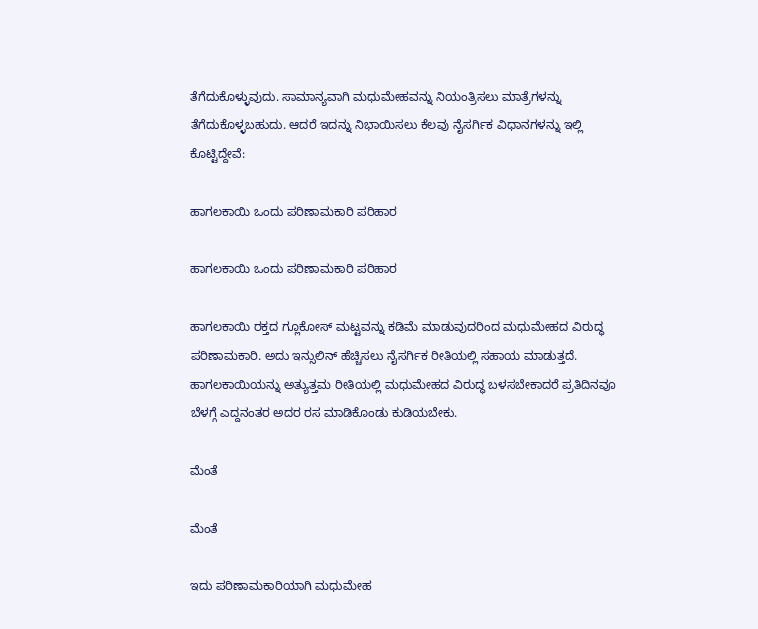ತೆಗೆದುಕೊಳ್ಳುವುದು. ಸಾಮಾನ್ಯವಾಗಿ ಮಧುಮೇಹವನ್ನು ನಿಯಂತ್ರಿಸಲು ಮಾತ್ರೆಗಳನ್ನು ತೆಗೆದುಕೊಳ್ಳಬಹುದು. ಆದರೆ ಇದನ್ನು ನಿಭಾಯಿಸಲು ಕೆಲವು ನೈಸರ್ಗಿಕ ವಿಧಾನಗಳನ್ನು ಇಲ್ಲಿ ಕೊಟ್ಟಿದ್ದೇವೆ:

ಹಾಗಲಕಾಯಿ ಒಂದು ಪರಿಣಾಮಕಾರಿ ಪರಿಹಾರ

ಹಾಗಲಕಾಯಿ ಒಂದು ಪರಿಣಾಮಕಾರಿ ಪರಿಹಾರ

ಹಾಗಲಕಾಯಿ ರಕ್ತದ ಗ್ಲೂಕೋಸ್ ಮಟ್ಟವನ್ನು ಕಡಿಮೆ ಮಾಡುವುದರಿಂದ ಮಧುಮೇಹದ ವಿರುದ್ಧ ಪರಿಣಾಮಕಾರಿ. ಅದು ಇನ್ಸುಲಿನ್ ಹೆಚ್ಚಿಸಲು ನೈಸರ್ಗಿಕ ರೀತಿಯಲ್ಲಿ ಸಹಾಯ ಮಾಡುತ್ತದೆ. ಹಾಗಲಕಾಯಿಯನ್ನು ಅತ್ಯುತ್ತಮ ರೀತಿಯಲ್ಲಿ ಮಧುಮೇಹದ ವಿರುದ್ಧ ಬಳಸಬೇಕಾದರೆ ಪ್ರತಿದಿನವೂ ಬೆಳಗ್ಗೆ ಎದ್ದನಂತರ ಅದರ ರಸ ಮಾಡಿಕೊಂಡು ಕುಡಿಯಬೇಕು.

ಮೆಂತೆ

ಮೆಂತೆ

ಇದು ಪರಿಣಾಮಕಾರಿಯಾಗಿ ಮಧುಮೇಹ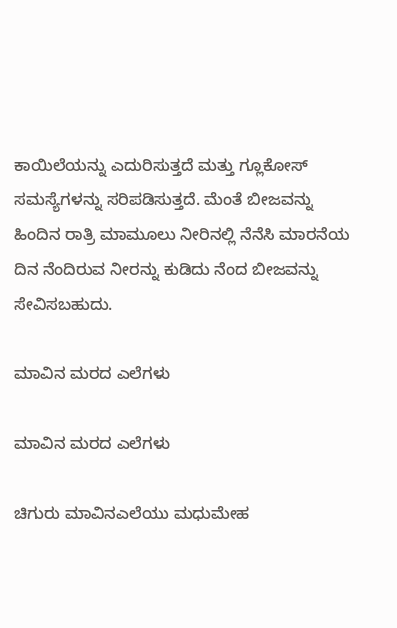ಕಾಯಿಲೆಯನ್ನು ಎದುರಿಸುತ್ತದೆ ಮತ್ತು ಗ್ಲೂಕೋಸ್ ಸಮಸ್ಯೆಗಳನ್ನು ಸರಿಪಡಿಸುತ್ತದೆ. ಮೆಂತೆ ಬೀಜವನ್ನು ಹಿಂದಿನ ರಾತ್ರಿ ಮಾಮೂಲು ನೀರಿನಲ್ಲಿ ನೆನೆಸಿ ಮಾರನೆಯ ದಿನ ನೆಂದಿರುವ ನೀರನ್ನು ಕುಡಿದು ನೆಂದ ಬೀಜವನ್ನು ಸೇವಿಸಬಹುದು.

ಮಾವಿನ ಮರದ ಎಲೆಗಳು

ಮಾವಿನ ಮರದ ಎಲೆಗಳು

ಚಿಗುರು ಮಾವಿನಎಲೆಯು ಮಧುಮೇಹ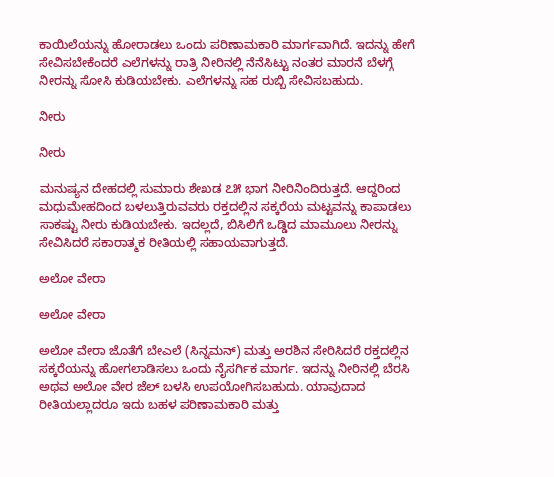ಕಾಯಿಲೆಯನ್ನು ಹೋರಾಡಲು ಒಂದು ಪರಿಣಾಮಕಾರಿ ಮಾರ್ಗವಾಗಿದೆ. ಇದನ್ನು ಹೇಗೆ ಸೇವಿಸಬೇಕೆಂದರೆ ಎಲೆಗಳನ್ನು ರಾತ್ರಿ ನೀರಿನಲ್ಲಿ ನೆನೆಸಿಟ್ಟು ನಂತರ ಮಾರನೆ ಬೆಳಗ್ಗೆ ನೀರನ್ನು ಸೋಸಿ ಕುಡಿಯಬೇಕು. ಎಲೆಗಳನ್ನು ಸಹ ರುಬ್ಬಿ ಸೇವಿಸಬಹುದು.

ನೀರು

ನೀರು

ಮನುಷ್ಯನ ದೇಹದಲ್ಲಿ ಸುಮಾರು ಶೇಖಡ ೭೫ ಭಾಗ ನೀರಿನಿಂದಿರುತ್ತದೆ. ಆದ್ದರಿಂದ ಮಧುಮೇಹದಿಂದ ಬಳಲುತ್ತಿರುವವರು ರಕ್ತದಲ್ಲಿನ ಸಕ್ಕರೆಯ ಮಟ್ಟವನ್ನು ಕಾಪಾಡಲು ಸಾಕಷ್ಟು ನೀರು ಕುಡಿಯಬೇಕು. ಇದಲ್ಲದೆ, ಬಿಸಿಲಿಗೆ ಒಡ್ಡಿದ ಮಾಮೂಲು ನೀರನ್ನು ಸೇವಿಸಿದರೆ ಸಕಾರಾತ್ಮಕ ರೀತಿಯಲ್ಲಿ ಸಹಾಯವಾಗುತ್ತದೆ.

ಅಲೋ ವೇರಾ

ಅಲೋ ವೇರಾ

ಅಲೋ ವೇರಾ ಜೊತೆಗೆ ಬೇಎಲೆ (ಸಿನ್ನಮನ್) ಮತ್ತು ಅರಶಿನ ಸೇರಿಸಿದರೆ ರಕ್ತದಲ್ಲಿನ ಸಕ್ಕರೆಯನ್ನು ಹೋಗಲಾಡಿಸಲು ಒಂದು ನೈಸರ್ಗಿಕ ಮಾರ್ಗ. ಇದನ್ನು ನೀರಿನಲ್ಲಿ ಬೆರಸಿ ಅಥವ ಅಲೋ ವೇರ ಜೆಲ್ ಬಳಸಿ ಉಪಯೋಗಿಸಬಹುದು. ಯಾವುದಾದ ರೀತಿಯಲ್ಲಾದರೂ ಇದು ಬಹಳ ಪರಿಣಾಮಕಾರಿ ಮತ್ತು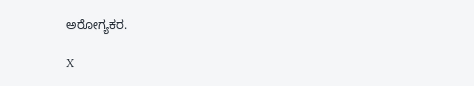ಅರೋಗ್ಯಕರ.

X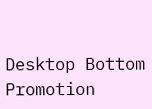Desktop Bottom Promotion